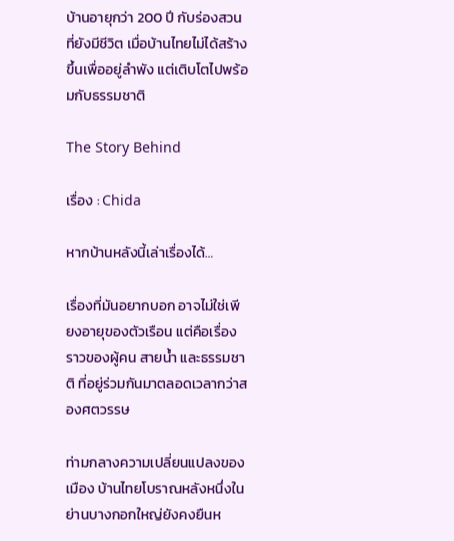บ้านอายุกว่า 200 ปี กับร่องสวนที่ยังมีชีวิต เมื่อบ้านไทยไม่ได้สร้างขึ้นเพื่ออยู่ลำพัง แต่เติบโตไปพร้อมกับธรรมชาติ

The Story Behind

เรื่อง : Chida

หากบ้านหลังนี้เล่าเรื่องได้…

เรื่องที่มันอยากบอก อาจไม่ใช่เพียงอายุของตัวเรือน แต่คือเรื่องราวของผู้คน สายน้ำ และธรรมชาติ ที่อยู่ร่วมกันมาตลอดเวลากว่าสองศตวรรษ

ท่ามกลางความเปลี่ยนแปลงของเมือง บ้านไทยโบราณหลังหนึ่งในย่านบางกอกใหญ่ยังคงยืนห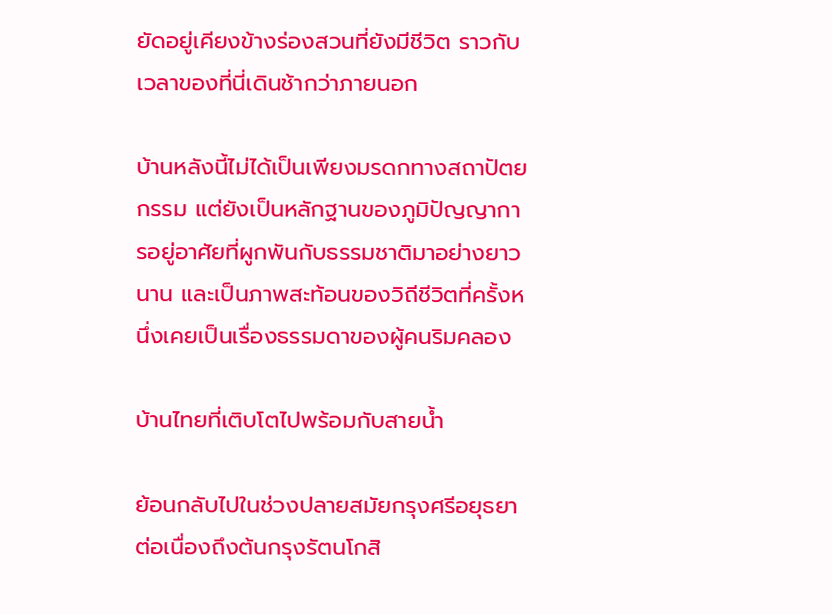ยัดอยู่เคียงข้างร่องสวนที่ยังมีชีวิต ราวกับเวลาของที่นี่เดินช้ากว่าภายนอก

บ้านหลังนี้ไม่ได้เป็นเพียงมรดกทางสถาปัตยกรรม แต่ยังเป็นหลักฐานของภูมิปัญญาการอยู่อาศัยที่ผูกพันกับธรรมชาติมาอย่างยาวนาน และเป็นภาพสะท้อนของวิถีชีวิตที่ครั้งหนึ่งเคยเป็นเรื่องธรรมดาของผู้คนริมคลอง

บ้านไทยที่เติบโตไปพร้อมกับสายน้ำ

ย้อนกลับไปในช่วงปลายสมัยกรุงศรีอยุธยา ต่อเนื่องถึงต้นกรุงรัตนโกสิ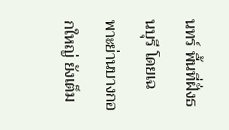นทร์ พื้นที่ฝั่งธนบุรี โดยเฉพาะย่านบางกอกใหญ่ ยังเต็ม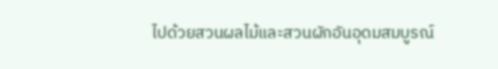ไปด้วยสวนผลไม้และสวนผักอันอุดมสมบูรณ์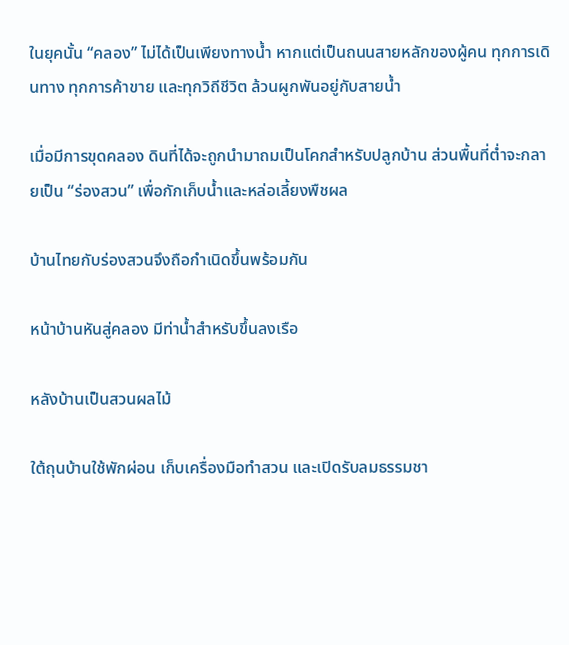ในยุคนั้น “คลอง” ไม่ได้เป็นเพียงทางน้ำ หากแต่เป็นถนนสายหลักของผู้คน ทุกการเดินทาง ทุกการค้าขาย และทุกวิถีชีวิต ล้วนผูกพันอยู่กับสายน้ำ

เมื่อมีการขุดคลอง ดินที่ได้จะถูกนำมาถมเป็นโคกสำหรับปลูกบ้าน ส่วนพื้นที่ต่ำจะกลายเป็น “ร่องสวน” เพื่อกักเก็บน้ำและหล่อเลี้ยงพืชผล

บ้านไทยกับร่องสวนจึงถือกำเนิดขึ้นพร้อมกัน

หน้าบ้านหันสู่คลอง มีท่าน้ำสำหรับขึ้นลงเรือ

หลังบ้านเป็นสวนผลไม้

ใต้ถุนบ้านใช้พักผ่อน เก็บเครื่องมือทำสวน และเปิดรับลมธรรมชา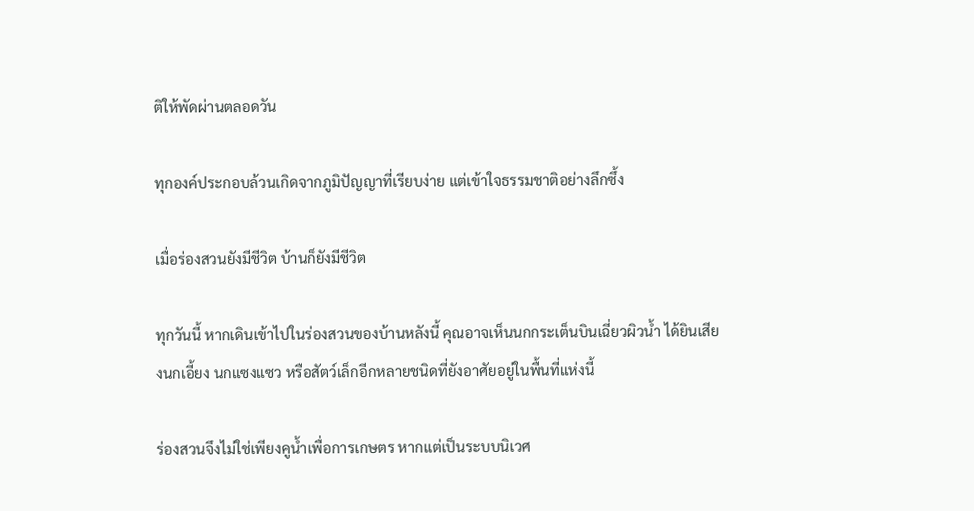ติให้พัดผ่านตลอดวัน

ทุกองค์ประกอบล้วนเกิดจากภูมิปัญญาที่เรียบง่าย แต่เข้าใจธรรมชาติอย่างลึกซึ้ง

เมื่อร่องสวนยังมีชีวิต บ้านก็ยังมีชีวิต

ทุกวันนี้ หากเดินเข้าไปในร่องสวนของบ้านหลังนี้ คุณอาจเห็นนกกระเต็นบินเฉี่ยวผิวน้ำ ได้ยินเสียงนกเอี้ยง นกแซงแซว หรือสัตว์เล็กอีกหลายชนิดที่ยังอาศัยอยู่ในพื้นที่แห่งนี้

ร่องสวนจึงไม่ใช่เพียงคูน้ำเพื่อการเกษตร หากแต่เป็นระบบนิเวศ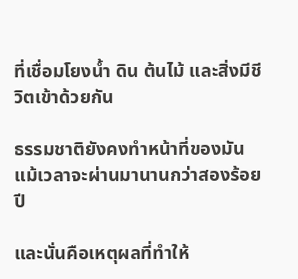ที่เชื่อมโยงน้ำ ดิน ต้นไม้ และสิ่งมีชีวิตเข้าด้วยกัน

ธรรมชาติยังคงทำหน้าที่ของมัน แม้เวลาจะผ่านมานานกว่าสองร้อยปี

และนั่นคือเหตุผลที่ทำให้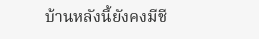บ้านหลังนี้ยังคงมีชี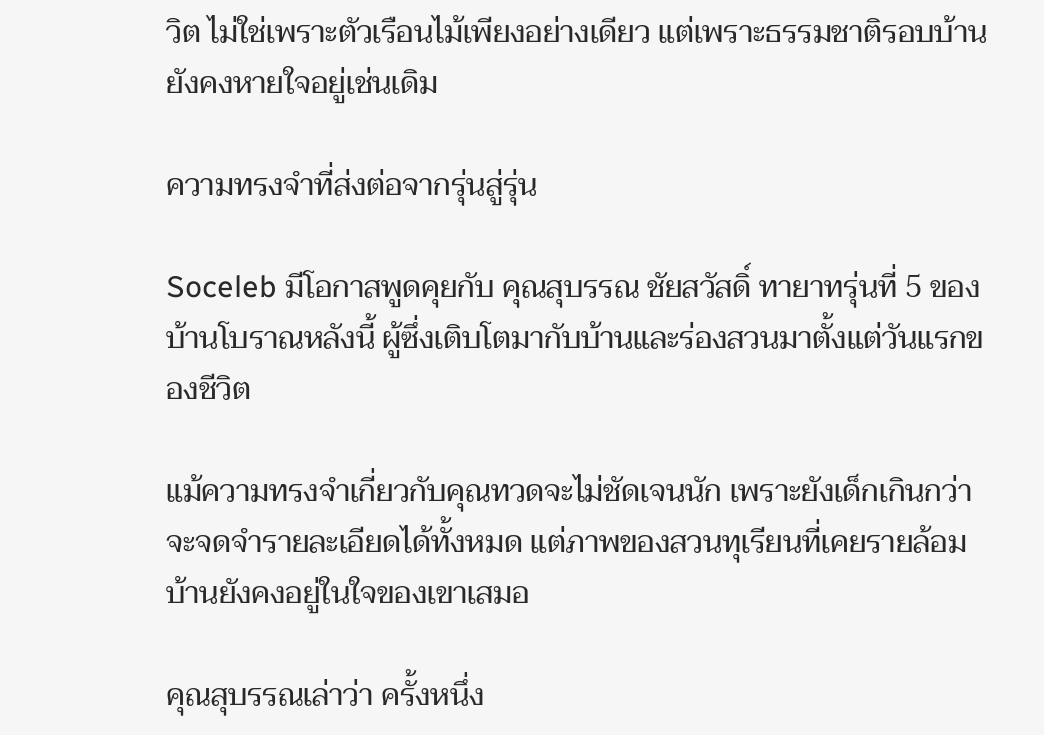วิต ไม่ใช่เพราะตัวเรือนไม้เพียงอย่างเดียว แต่เพราะธรรมชาติรอบบ้านยังคงหายใจอยู่เช่นเดิม

ความทรงจำที่ส่งต่อจากรุ่นสู่รุ่น

Soceleb มีโอกาสพูดคุยกับ คุณสุบรรณ ชัยสวัสดิ์ ทายาทรุ่นที่ 5 ของบ้านโบราณหลังนี้ ผู้ซึ่งเติบโตมากับบ้านและร่องสวนมาตั้งแต่วันแรกของชีวิต

แม้ความทรงจำเกี่ยวกับคุณทวดจะไม่ชัดเจนนัก เพราะยังเด็กเกินกว่าจะจดจำรายละเอียดได้ทั้งหมด แต่ภาพของสวนทุเรียนที่เคยรายล้อมบ้านยังคงอยู่ในใจของเขาเสมอ

คุณสุบรรณเล่าว่า ครั้งหนึ่ง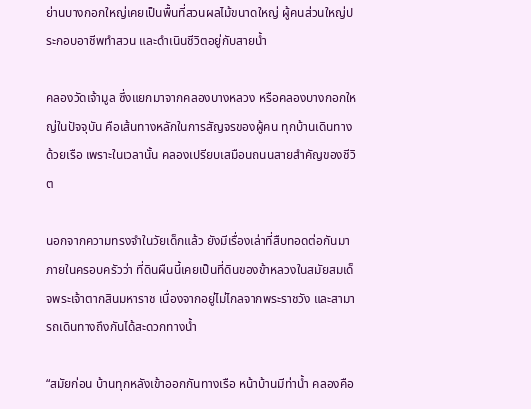ย่านบางกอกใหญ่เคยเป็นพื้นที่สวนผลไม้ขนาดใหญ่ ผู้คนส่วนใหญ่ประกอบอาชีพทำสวน และดำเนินชีวิตอยู่กับสายน้ำ

คลองวัดเจ้ามูล ซึ่งแยกมาจากคลองบางหลวง หรือคลองบางกอกใหญ่ในปัจจุบัน คือเส้นทางหลักในการสัญจรของผู้คน ทุกบ้านเดินทางด้วยเรือ เพราะในเวลานั้น คลองเปรียบเสมือนถนนสายสำคัญของชีวิต

นอกจากความทรงจำในวัยเด็กแล้ว ยังมีเรื่องเล่าที่สืบทอดต่อกันมาภายในครอบครัวว่า ที่ดินผืนนี้เคยเป็นที่ดินของข้าหลวงในสมัยสมเด็จพระเจ้าตากสินมหาราช เนื่องจากอยู่ไม่ไกลจากพระราชวัง และสามารถเดินทางถึงกันได้สะดวกทางน้ำ

“สมัยก่อน บ้านทุกหลังเข้าออกกันทางเรือ หน้าบ้านมีท่าน้ำ คลองคือ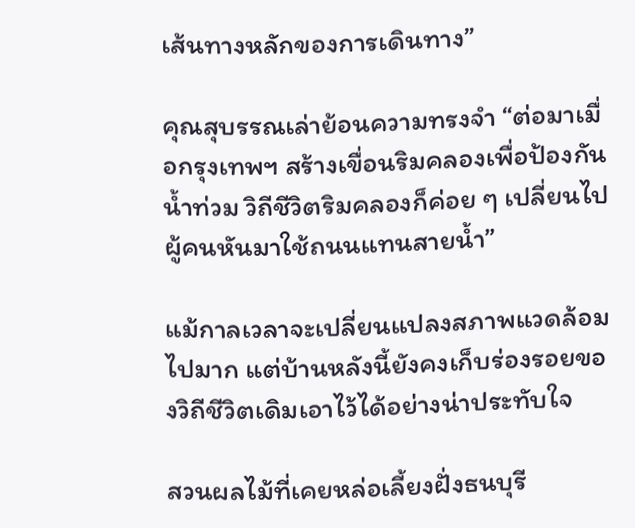เส้นทางหลักของการเดินทาง”

คุณสุบรรณเล่าย้อนความทรงจำ “ต่อมาเมื่อกรุงเทพฯ สร้างเขื่อนริมคลองเพื่อป้องกันน้ำท่วม วิถีชีวิตริมคลองก็ค่อย ๆ เปลี่ยนไป ผู้คนหันมาใช้ถนนแทนสายน้ำ”

แม้กาลเวลาจะเปลี่ยนแปลงสภาพแวดล้อมไปมาก แต่บ้านหลังนี้ยังคงเก็บร่องรอยของวิถีชีวิตเดิมเอาไว้ได้อย่างน่าประทับใจ

สวนผลไม้ที่เคยหล่อเลี้ยงฝั่งธนบุรี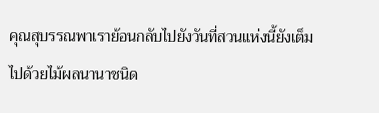คุณสุบรรณพาเราย้อนกลับไปยังวันที่สวนแห่งนี้ยังเต็มไปด้วยไม้ผลนานาชนิด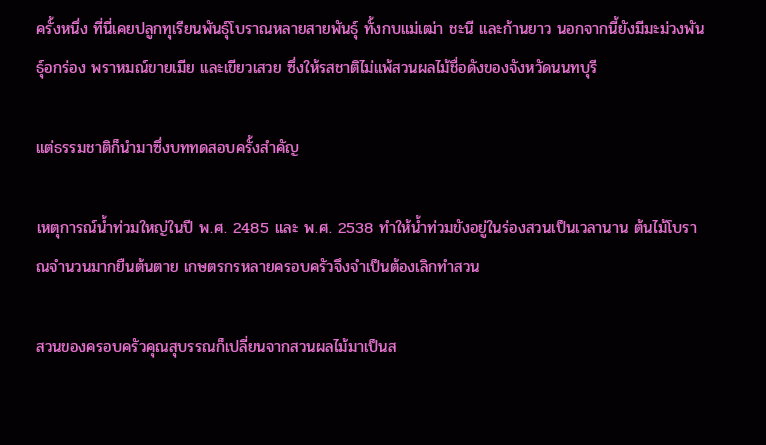ครั้งหนึ่ง ที่นี่เคยปลูกทุเรียนพันธุ์โบราณหลายสายพันธุ์ ทั้งกบแม่เฒ่า ชะนี และก้านยาว นอกจากนี้ยังมีมะม่วงพันธุ์อกร่อง พราหมณ์ขายเมีย และเขียวเสวย ซึ่งให้รสชาติไม่แพ้สวนผลไม้ชื่อดังของจังหวัดนนทบุรี

แต่ธรรมชาติก็นำมาซึ่งบททดสอบครั้งสำคัญ

เหตุการณ์น้ำท่วมใหญ่ในปี พ.ศ. 2485 และ พ.ศ. 2538 ทำให้น้ำท่วมขังอยู่ในร่องสวนเป็นเวลานาน ต้นไม้โบราณจำนวนมากยืนต้นตาย เกษตรกรหลายครอบครัวจึงจำเป็นต้องเลิกทำสวน

สวนของครอบครัวคุณสุบรรณก็เปลี่ยนจากสวนผลไม้มาเป็นส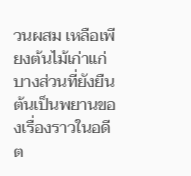วนผสม เหลือเพียงต้นไม้เก่าแก่บางส่วนที่ยังยืนต้นเป็นพยานของเรื่องราวในอดีต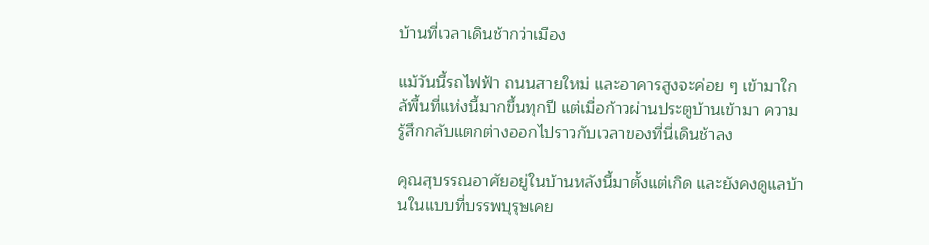บ้านที่เวลาเดินช้ากว่าเมือง

แม้วันนี้รถไฟฟ้า ถนนสายใหม่ และอาคารสูงจะค่อย ๆ เข้ามาใกล้พื้นที่แห่งนี้มากขึ้นทุกปี แต่เมื่อก้าวผ่านประตูบ้านเข้ามา ความรู้สึกกลับแตกต่างออกไปราวกับเวลาของที่นี่เดินช้าลง

คุณสุบรรณอาศัยอยู่ในบ้านหลังนี้มาตั้งแต่เกิด และยังคงดูแลบ้านในแบบที่บรรพบุรุษเคย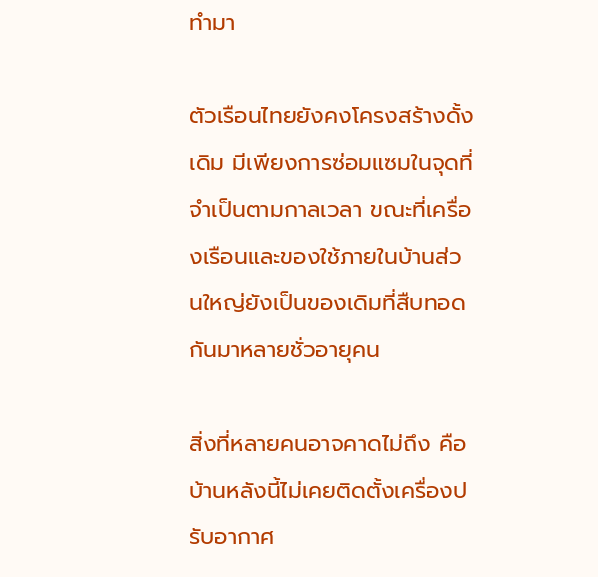ทำมา

ตัวเรือนไทยยังคงโครงสร้างดั้งเดิม มีเพียงการซ่อมแซมในจุดที่จำเป็นตามกาลเวลา ขณะที่เครื่องเรือนและของใช้ภายในบ้านส่วนใหญ่ยังเป็นของเดิมที่สืบทอดกันมาหลายชั่วอายุคน

สิ่งที่หลายคนอาจคาดไม่ถึง คือบ้านหลังนี้ไม่เคยติดตั้งเครื่องปรับอากาศ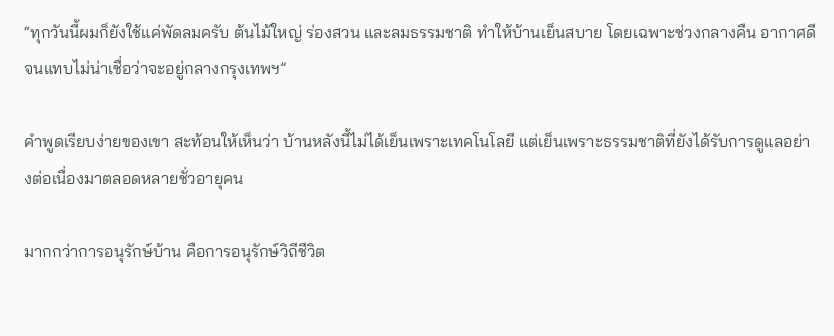“ทุกวันนี้ผมก็ยังใช้แค่พัดลมครับ ต้นไม้ใหญ่ ร่องสวน และลมธรรมชาติ ทำให้บ้านเย็นสบาย โดยเฉพาะช่วงกลางคืน อากาศดีจนแทบไม่น่าเชื่อว่าจะอยู่กลางกรุงเทพฯ”

คำพูดเรียบง่ายของเขา สะท้อนให้เห็นว่า บ้านหลังนี้ไม่ได้เย็นเพราะเทคโนโลยี แต่เย็นเพราะธรรมชาติที่ยังได้รับการดูแลอย่างต่อเนื่องมาตลอดหลายชั่วอายุคน

มากกว่าการอนุรักษ์บ้าน คือการอนุรักษ์วิถีชีวิต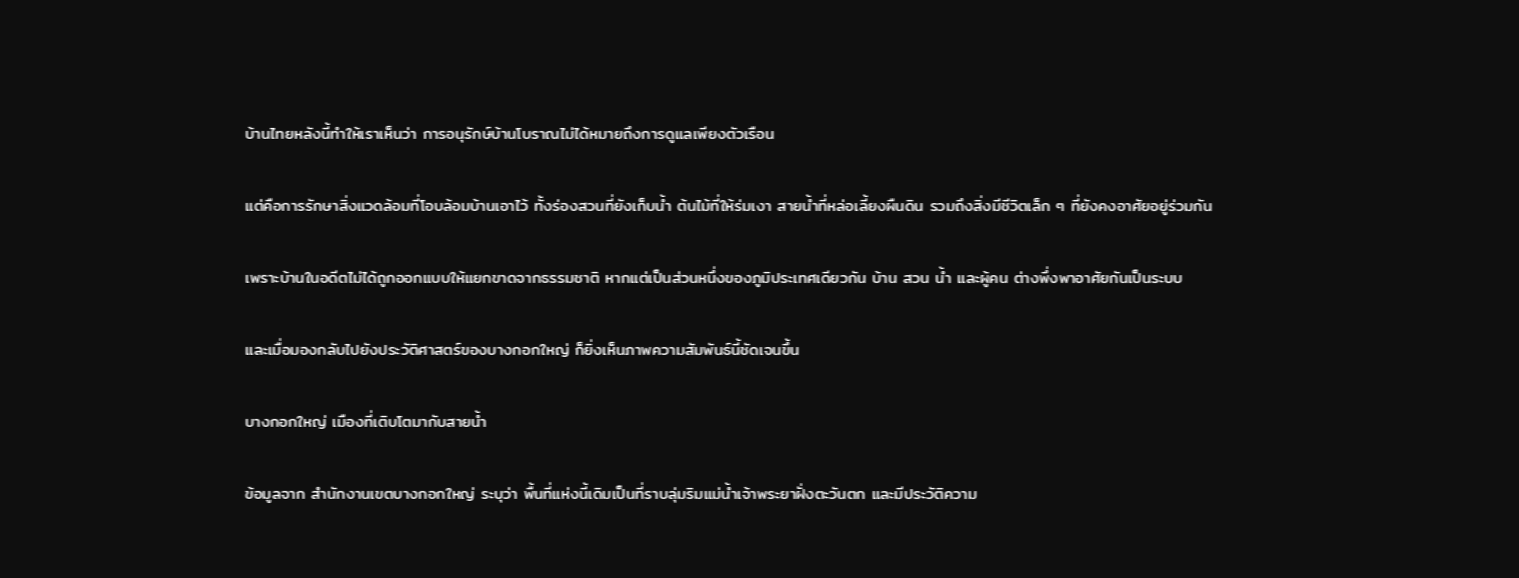บ้านไทยหลังนี้ทำให้เราเห็นว่า การอนุรักษ์บ้านโบราณไม่ได้หมายถึงการดูแลเพียงตัวเรือน

แต่คือการรักษาสิ่งแวดล้อมที่โอบล้อมบ้านเอาไว้ ทั้งร่องสวนที่ยังเก็บน้ำ ต้นไม้ที่ให้ร่มเงา สายน้ำที่หล่อเลี้ยงผืนดิน รวมถึงสิ่งมีชีวิตเล็ก ๆ ที่ยังคงอาศัยอยู่ร่วมกัน

เพราะบ้านในอดีตไม่ได้ถูกออกแบบให้แยกขาดจากธรรมชาติ หากแต่เป็นส่วนหนึ่งของภูมิประเทศเดียวกัน บ้าน สวน น้ำ และผู้คน ต่างพึ่งพาอาศัยกันเป็นระบบ

และเมื่อมองกลับไปยังประวัติศาสตร์ของบางกอกใหญ่ ก็ยิ่งเห็นภาพความสัมพันธ์นี้ชัดเจนขึ้น

บางกอกใหญ่ เมืองที่เติบโตมากับสายน้ำ

ข้อมูลจาก สำนักงานเขตบางกอกใหญ่ ระบุว่า พื้นที่แห่งนี้เดิมเป็นที่ราบลุ่มริมแม่น้ำเจ้าพระยาฝั่งตะวันตก และมีประวัติความ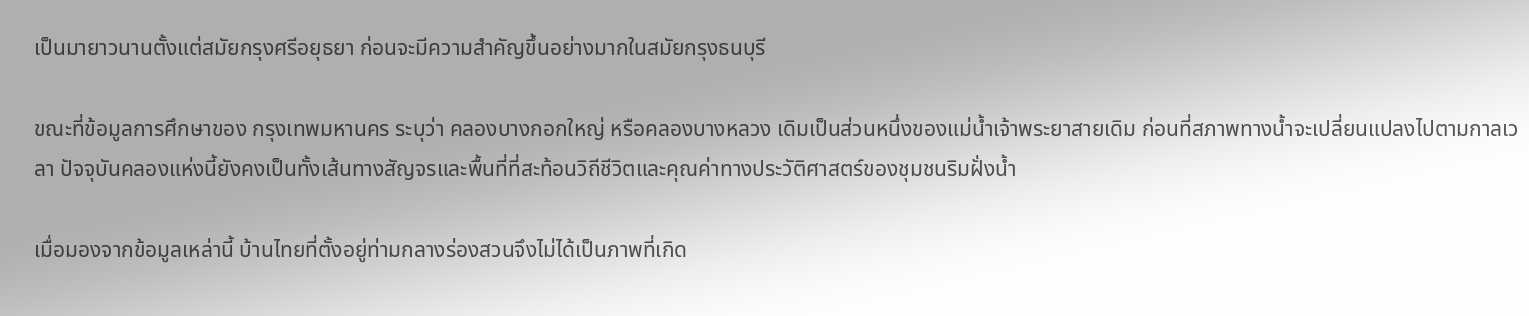เป็นมายาวนานตั้งแต่สมัยกรุงศรีอยุธยา ก่อนจะมีความสำคัญขึ้นอย่างมากในสมัยกรุงธนบุรี

ขณะที่ข้อมูลการศึกษาของ กรุงเทพมหานคร ระบุว่า คลองบางกอกใหญ่ หรือคลองบางหลวง เดิมเป็นส่วนหนึ่งของแม่น้ำเจ้าพระยาสายเดิม ก่อนที่สภาพทางน้ำจะเปลี่ยนแปลงไปตามกาลเวลา ปัจจุบันคลองแห่งนี้ยังคงเป็นทั้งเส้นทางสัญจรและพื้นที่ที่สะท้อนวิถีชีวิตและคุณค่าทางประวัติศาสตร์ของชุมชนริมฝั่งน้ำ

เมื่อมองจากข้อมูลเหล่านี้ บ้านไทยที่ตั้งอยู่ท่ามกลางร่องสวนจึงไม่ได้เป็นภาพที่เกิด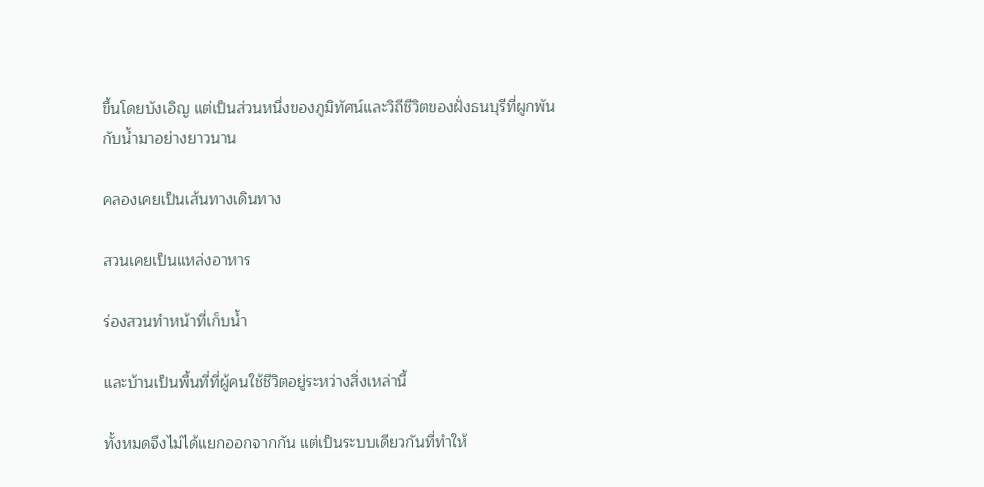ขึ้นโดยบังเอิญ แต่เป็นส่วนหนึ่งของภูมิทัศน์และวิถีชีวิตของฝั่งธนบุรีที่ผูกพันกับน้ำมาอย่างยาวนาน

คลองเคยเป็นเส้นทางเดินทาง

สวนเคยเป็นแหล่งอาหาร

ร่องสวนทำหน้าที่เก็บน้ำ

และบ้านเป็นพื้นที่ที่ผู้คนใช้ชีวิตอยู่ระหว่างสิ่งเหล่านี้

ทั้งหมดจึงไม่ได้แยกออกจากกัน แต่เป็นระบบเดียวกันที่ทำให้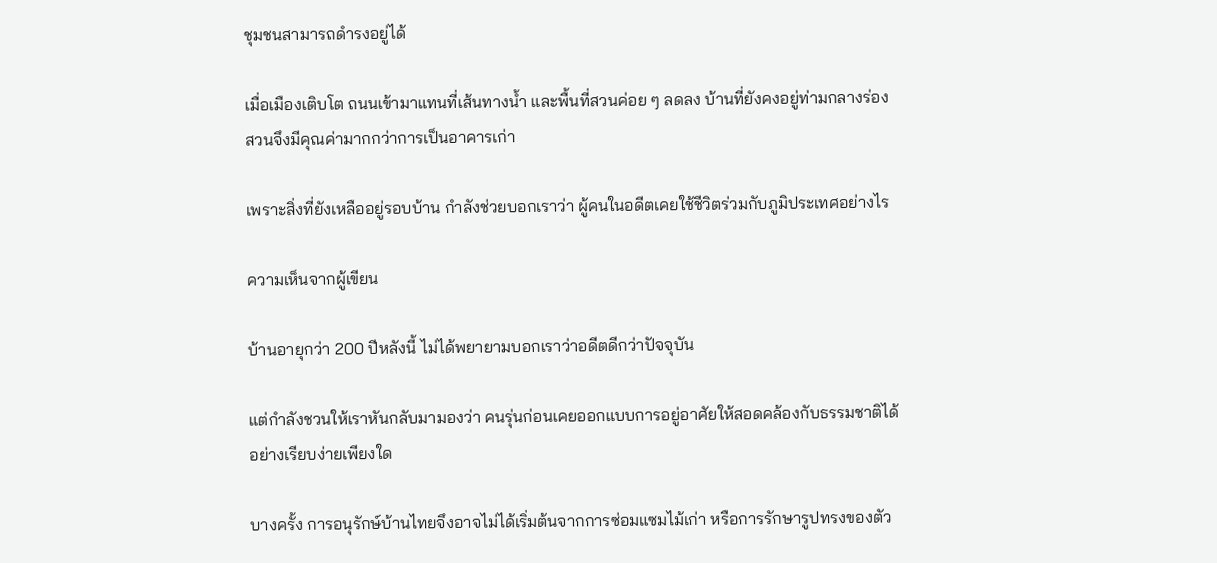ชุมชนสามารถดำรงอยู่ได้

เมื่อเมืองเติบโต ถนนเข้ามาแทนที่เส้นทางน้ำ และพื้นที่สวนค่อย ๆ ลดลง บ้านที่ยังคงอยู่ท่ามกลางร่องสวนจึงมีคุณค่ามากกว่าการเป็นอาคารเก่า

เพราะสิ่งที่ยังเหลืออยู่รอบบ้าน กำลังช่วยบอกเราว่า ผู้คนในอดีตเคยใช้ชีวิตร่วมกับภูมิประเทศอย่างไร

ความเห็นจากผู้เขียน

บ้านอายุกว่า 200 ปีหลังนี้ ไม่ได้พยายามบอกเราว่าอดีตดีกว่าปัจจุบัน

แต่กำลังชวนให้เราหันกลับมามองว่า คนรุ่นก่อนเคยออกแบบการอยู่อาศัยให้สอดคล้องกับธรรมชาติได้อย่างเรียบง่ายเพียงใด

บางครั้ง การอนุรักษ์บ้านไทยจึงอาจไม่ได้เริ่มต้นจากการซ่อมแซมไม้เก่า หรือการรักษารูปทรงของตัว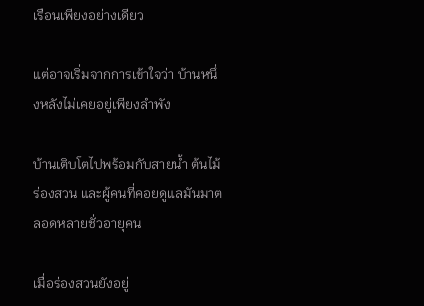เรือนเพียงอย่างเดียว

แต่อาจเริ่มจากการเข้าใจว่า บ้านหนึ่งหลังไม่เคยอยู่เพียงลำพัง

บ้านเติบโตไปพร้อมกับสายน้ำ ต้นไม้ ร่องสวน และผู้คนที่คอยดูแลมันมาตลอดหลายชั่วอายุคน

เมื่อร่องสวนยังอยู่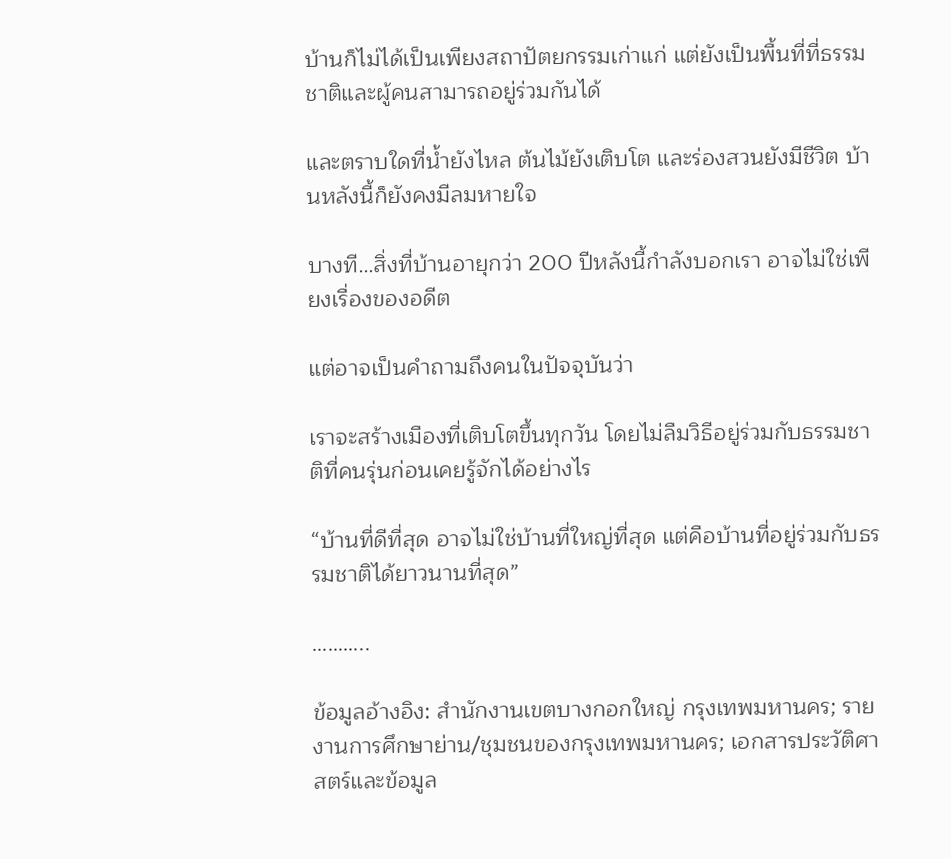บ้านก็ไม่ได้เป็นเพียงสถาปัตยกรรมเก่าแก่ แต่ยังเป็นพื้นที่ที่ธรรมชาติและผู้คนสามารถอยู่ร่วมกันได้

และตราบใดที่น้ำยังไหล ต้นไม้ยังเติบโต และร่องสวนยังมีชีวิต บ้านหลังนี้ก็ยังคงมีลมหายใจ

บางที…สิ่งที่บ้านอายุกว่า 200 ปีหลังนี้กำลังบอกเรา อาจไม่ใช่เพียงเรื่องของอดีต

แต่อาจเป็นคำถามถึงคนในปัจจุบันว่า

เราจะสร้างเมืองที่เติบโตขึ้นทุกวัน โดยไม่ลืมวิธีอยู่ร่วมกับธรรมชาติที่คนรุ่นก่อนเคยรู้จักได้อย่างไร

“บ้านที่ดีที่สุด อาจไม่ใช่บ้านที่ใหญ่ที่สุด แต่คือบ้านที่อยู่ร่วมกับธรรมชาติได้ยาวนานที่สุด”

………..

ข้อมูลอ้างอิง: สำนักงานเขตบางกอกใหญ่ กรุงเทพมหานคร; รายงานการศึกษาย่าน/ชุมชนของกรุงเทพมหานคร; เอกสารประวัติศาสตร์และข้อมูล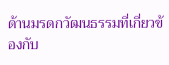ด้านมรดกวัฒนธรรมที่เกี่ยวข้องกับ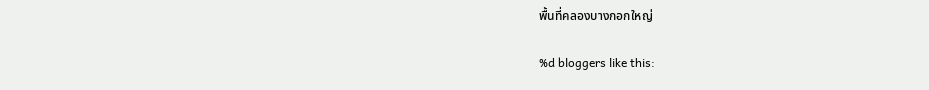พื้นที่คลองบางกอกใหญ่

%d bloggers like this: